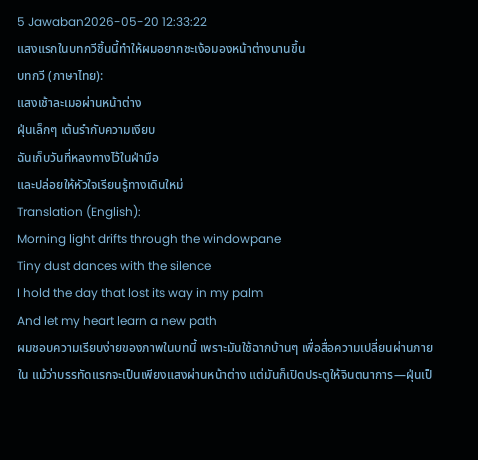5 Jawaban2026-05-20 12:33:22
แสงแรกในบทกวีชิ้นนี้ทำให้ผมอยากชะเง้อมองหน้าต่างนานขึ้น
บทกวี (ภาษาไทย):
แสงเช้าละเมอผ่านหน้าต่าง
ฝุ่นเล็กๆ เต้นรำกับความเงียบ
ฉันเก็บวันที่หลงทางไว้ในฝ่ามือ
และปล่อยให้หัวใจเรียนรู้ทางเดินใหม่
Translation (English):
Morning light drifts through the windowpane
Tiny dust dances with the silence
I hold the day that lost its way in my palm
And let my heart learn a new path
ผมชอบความเรียบง่ายของภาพในบทนี้ เพราะมันใช้ฉากบ้านๆ เพื่อสื่อความเปลี่ยนผ่านภายใน แม้ว่าบรรทัดแรกจะเป็นเพียงแสงผ่านหน้าต่าง แต่มันก็เปิดประตูให้จินตนาการ—ฝุ่นเป็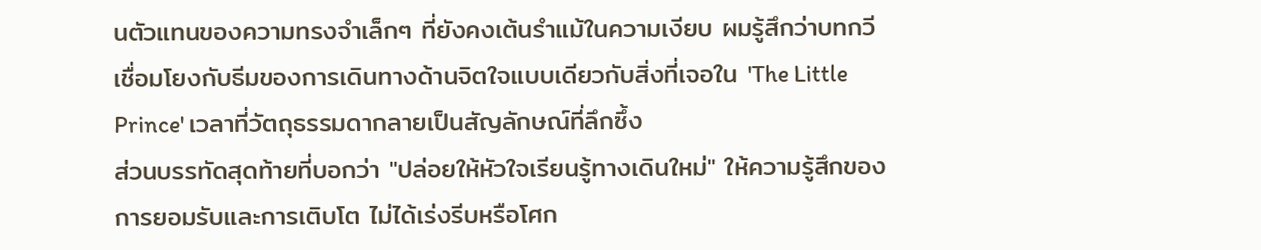นตัวแทนของความทรงจำเล็กๆ ที่ยังคงเต้นรำแม้ในความเงียบ ผมรู้สึกว่าบทกวีเชื่อมโยงกับธีมของการเดินทางด้านจิตใจแบบเดียวกับสิ่งที่เจอใน 'The Little Prince' เวลาที่วัตถุธรรมดากลายเป็นสัญลักษณ์ที่ลึกซึ้ง
ส่วนบรรทัดสุดท้ายที่บอกว่า "ปล่อยให้หัวใจเรียนรู้ทางเดินใหม่" ให้ความรู้สึกของการยอมรับและการเติบโต ไม่ได้เร่งรีบหรือโศก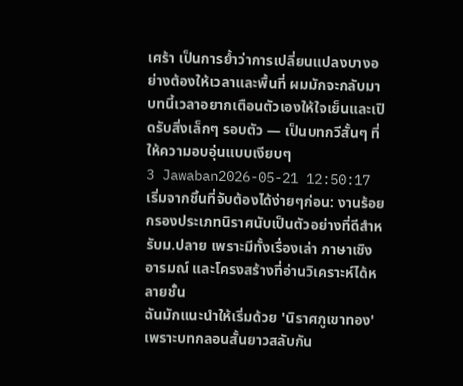เศร้า เป็นการย้ำว่าการเปลี่ยนแปลงบางอย่างต้องให้เวลาและพื้นที่ ผมมักจะกลับมาบทนี้เวลาอยากเตือนตัวเองให้ใจเย็นและเปิดรับสิ่งเล็กๆ รอบตัว — เป็นบทกวีสั้นๆ ที่ให้ความอบอุ่นแบบเงียบๆ
3 Jawaban2026-05-21 12:50:17
เริ่มจากชิ้นที่จับต้องได้ง่ายๆก่อน: งานร้อยกรองประเภทนิราศนับเป็นตัวอย่างที่ดีสำหรับม.ปลาย เพราะมีทั้งเรื่องเล่า ภาษาเชิงอารมณ์ และโครงสร้างที่อ่านวิเคราะห์ได้หลายชั้น
ฉันมักแนะนำให้เริ่มด้วย 'นิราศภูเขาทอง' เพราะบทกลอนสั้นยาวสลับกัน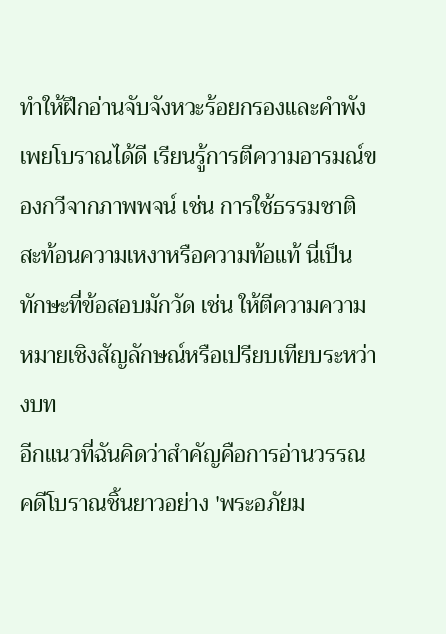ทำให้ฝึกอ่านจับจังหวะร้อยกรองและคำพังเพยโบราณได้ดี เรียนรู้การตีความอารมณ์ของกวีจากภาพพจน์ เช่น การใช้ธรรมชาติสะท้อนความเหงาหรือความท้อแท้ นี่เป็นทักษะที่ข้อสอบมักวัด เช่น ให้ตีความความหมายเชิงสัญลักษณ์หรือเปรียบเทียบระหว่างบท
อีกแนวที่ฉันคิดว่าสำคัญคือการอ่านวรรณคดีโบราณชิ้นยาวอย่าง 'พระอภัยม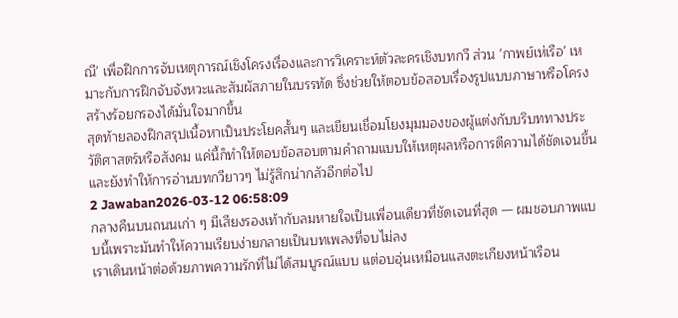ณี' เพื่อฝึกการจับเหตุการณ์เชิงโครงเรื่องและการวิเคราะห์ตัวละครเชิงบทกวี ส่วน 'กาพย์เห่เรือ' เหมาะกับการฝึกจับจังหวะและสัมผัสภายในบรรทัด ซึ่งช่วยให้ตอบข้อสอบเรื่องรูปแบบภาษาหรือโครงสร้างร้อยกรองได้มั่นใจมากขึ้น
สุดท้ายลองฝึกสรุปเนื้อหาเป็นประโยคสั้นๆ และเขียนเชื่อมโยงมุมมองของผู้แต่งกับบริบททางประวัติศาสตร์หรือสังคม แค่นี้ก็ทำให้ตอบข้อสอบตามคำถามแบบให้เหตุผลหรือการตีความได้ชัดเจนขึ้น และยังทำให้การอ่านบทกวียาวๆ ไม่รู้สึกน่ากลัวอีกต่อไป
2 Jawaban2026-03-12 06:58:09
กลางคืนบนถนนเก่า ๆ มีเสียงรองเท้ากับลมหายใจเป็นเพื่อนเดียวที่ชัดเจนที่สุด — ผมชอบภาพแบบนี้เพราะมันทำให้ความเรียบง่ายกลายเป็นบทเพลงที่จบไม่ลง
เราเดินหน้าต่อด้วยภาพความรักที่ไม่ได้สมบูรณ์แบบ แต่อบอุ่นเหมือนแสงตะเกียงหน้าเรือน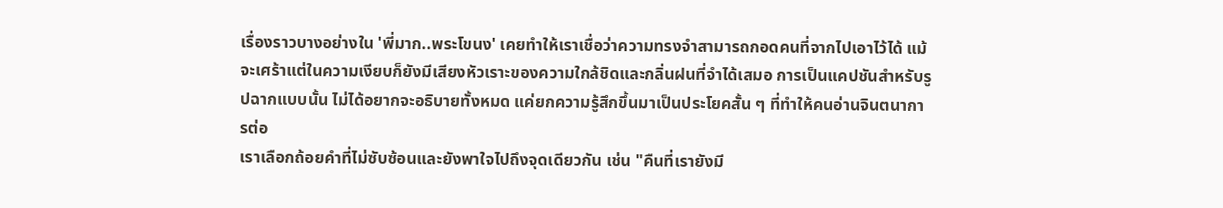เรื่องราวบางอย่างใน 'พี่มาก..พระโขนง' เคยทำให้เราเชื่อว่าความทรงจำสามารถกอดคนที่จากไปเอาไว้ได้ แม้จะเศร้าแต่ในความเงียบก็ยังมีเสียงหัวเราะของความใกล้ชิดและกลิ่นฝนที่จำได้เสมอ การเป็นแคปชันสำหรับรูปฉากแบบนั้น ไม่ได้อยากจะอธิบายทั้งหมด แค่ยกความรู้สึกขึ้นมาเป็นประโยคสั้น ๆ ที่ทำให้คนอ่านจินตนาการต่อ
เราเลือกถ้อยคำที่ไม่ซับซ้อนและยังพาใจไปถึงจุดเดียวกัน เช่น "คืนที่เรายังมี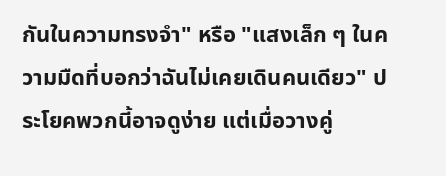กันในความทรงจำ" หรือ "แสงเล็ก ๆ ในความมืดที่บอกว่าฉันไม่เคยเดินคนเดียว" ประโยคพวกนี้อาจดูง่าย แต่เมื่อวางคู่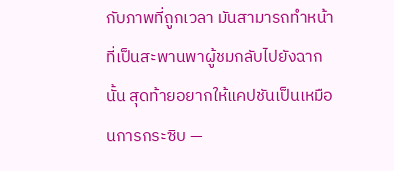กับภาพที่ถูกเวลา มันสามารถทำหน้าที่เป็นสะพานพาผู้ชมกลับไปยังฉากนั้น สุดท้ายอยากให้แคปชันเป็นเหมือนการกระซิบ —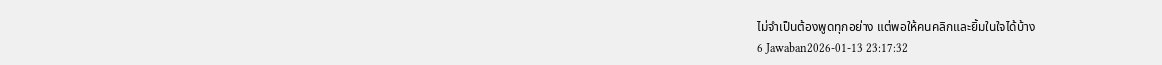ไม่จำเป็นต้องพูดทุกอย่าง แต่พอให้คนคลิกและยิ้มในใจได้บ้าง
6 Jawaban2026-01-13 23:17:32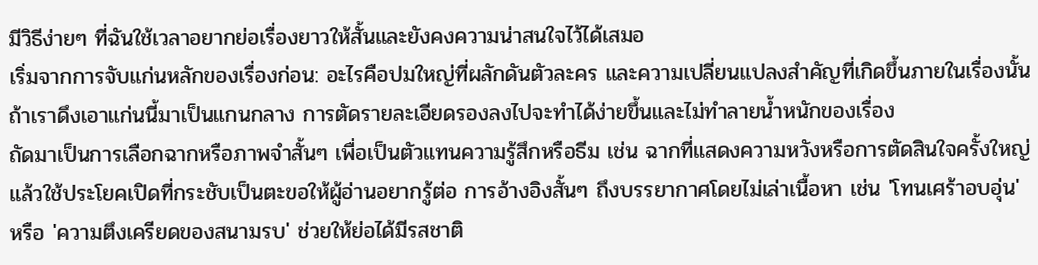มีวิธีง่ายๆ ที่ฉันใช้เวลาอยากย่อเรื่องยาวให้สั้นและยังคงความน่าสนใจไว้ได้เสมอ
เริ่มจากการจับแก่นหลักของเรื่องก่อน: อะไรคือปมใหญ่ที่ผลักดันตัวละคร และความเปลี่ยนแปลงสำคัญที่เกิดขึ้นภายในเรื่องนั้น ถ้าเราดึงเอาแก่นนี้มาเป็นแกนกลาง การตัดรายละเอียดรองลงไปจะทำได้ง่ายขึ้นและไม่ทำลายน้ำหนักของเรื่อง
ถัดมาเป็นการเลือกฉากหรือภาพจำสั้นๆ เพื่อเป็นตัวแทนความรู้สึกหรือธีม เช่น ฉากที่แสดงความหวังหรือการตัดสินใจครั้งใหญ่ แล้วใช้ประโยคเปิดที่กระชับเป็นตะขอให้ผู้อ่านอยากรู้ต่อ การอ้างอิงสั้นๆ ถึงบรรยากาศโดยไม่เล่าเนื้อหา เช่น 'โทนเศร้าอบอุ่น' หรือ 'ความตึงเครียดของสนามรบ' ช่วยให้ย่อได้มีรสชาติ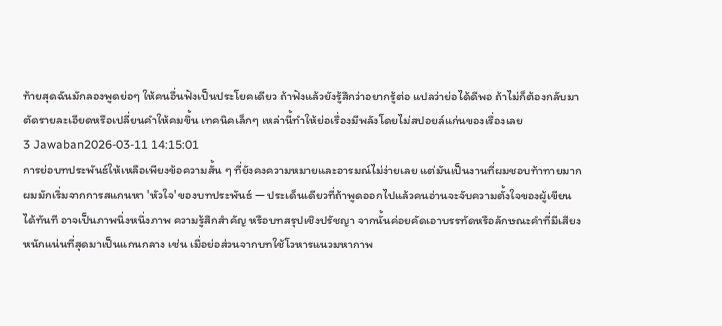ท้ายสุดฉันมักลองพูดย่อๆ ให้คนอื่นฟังเป็นประโยคเดียว ถ้าฟังแล้วยังรู้สึกว่าอยากรู้ต่อ แปลว่าย่อได้ดีพอ ถ้าไม่ก็ต้องกลับมาตัดรายละเอียดหรือเปลี่ยนคำให้คมขึ้น เทคนิคเล็กๆ เหล่านี้ทำให้ย่อเรื่องมีพลังโดยไม่สปอยล์แก่นของเรื่องเลย
3 Jawaban2026-03-11 14:15:01
การย่อบทประพันธ์ให้เหลือเพียงข้อความสั้น ๆ ที่ยังคงความหมายและอารมณ์ไม่ง่ายเลย แต่มันเป็นงานที่ผมชอบท้าทายมาก
ผมมักเริ่มจากการสแกนหา 'หัวใจ' ของบทประพันธ์ — ประเด็นเดียวที่ถ้าพูดออกไปแล้วคนอ่านจะจับความตั้งใจของผู้เขียนได้ทันที อาจเป็นภาพนิ่งหนึ่งภาพ ความรู้สึกสำคัญ หรือบทสรุปเชิงปรัชญา จากนั้นค่อยคัดเอาบรรทัดหรือลักษณะคำที่มีเสียงหนักแน่นที่สุดมาเป็นแกนกลาง เช่น เมื่อย่อส่วนจากบทใช้โวหารแนวมหากาพ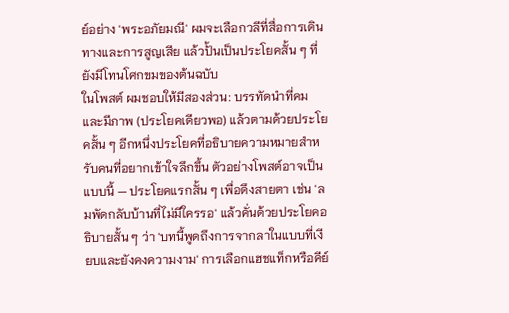ย์อย่าง 'พระอภัยมณี' ผมจะเลือกวลีที่สื่อการเดินทางและการสูญเสีย แล้วปั้นเป็นประโยคสั้น ๆ ที่ยังมีโทนโศกขมของต้นฉบับ
ในโพสต์ ผมชอบให้มีสองส่วน: บรรทัดนำที่คมและมีภาพ (ประโยคเดียวพอ) แล้วตามด้วยประโยคสั้น ๆ อีกหนึ่งประโยคที่อธิบายความหมายสำหรับคนที่อยากเข้าใจลึกขึ้น ตัวอย่างโพสต์อาจเป็นแบบนี้ — ประโยคแรกสั้น ๆ เพื่อดึงสายตา เช่น 'ลมพัดกลับบ้านที่ไม่มีใครรอ' แล้วคั่นด้วยประโยคอธิบายสั้น ๆ ว่า 'บทนี้พูดถึงการจากลาในแบบที่เงียบและยังคงความงาม' การเลือกแฮชแท็กหรือคีย์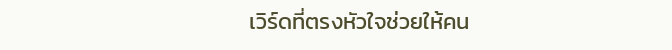เวิร์ดที่ตรงหัวใจช่วยให้คน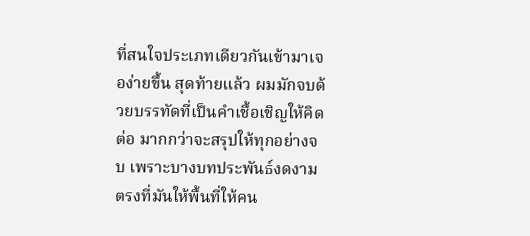ที่สนใจประเภทเดียวกันเข้ามาเจอง่ายขึ้น สุดท้ายแล้ว ผมมักจบด้วยบรรทัดที่เป็นคำเชื้อเชิญให้คิดต่อ มากกว่าจะสรุปให้ทุกอย่างจบ เพราะบางบทประพันธ์งดงามตรงที่มันให้พื้นที่ให้คน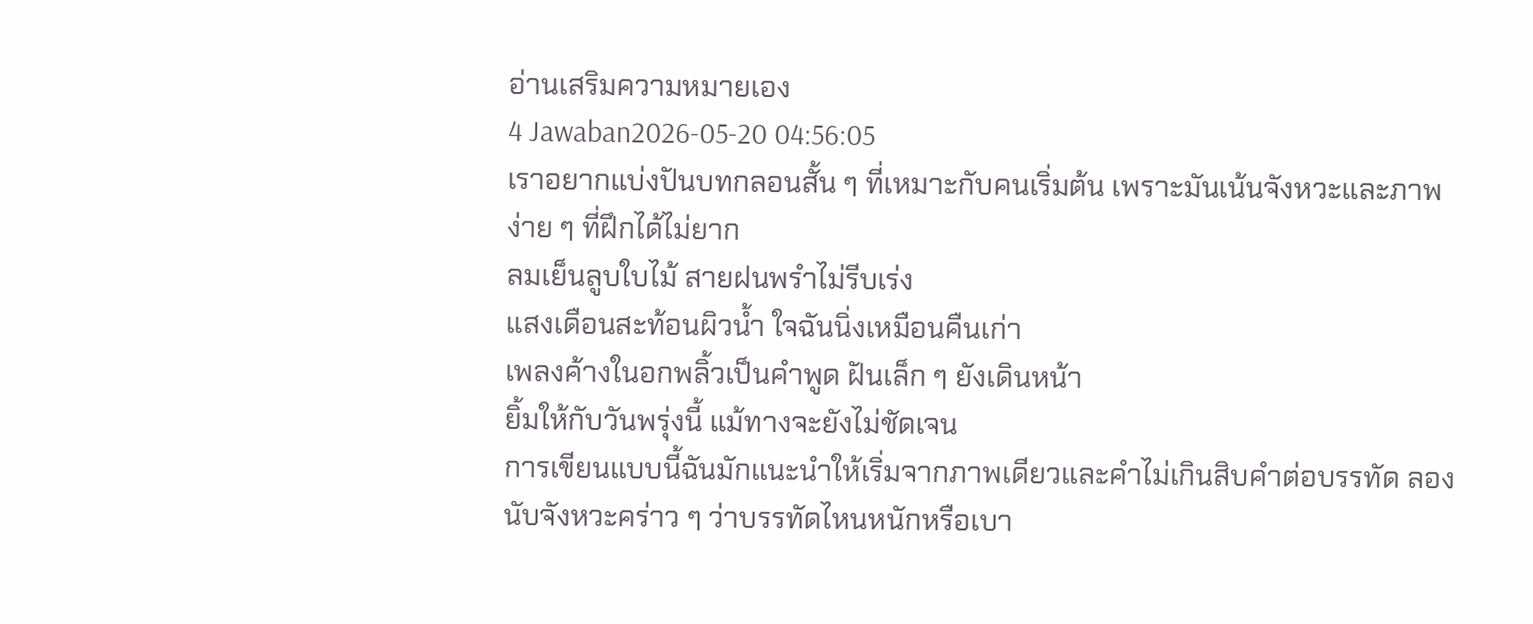อ่านเสริมความหมายเอง
4 Jawaban2026-05-20 04:56:05
เราอยากแบ่งปันบทกลอนสั้น ๆ ที่เหมาะกับคนเริ่มต้น เพราะมันเน้นจังหวะและภาพง่าย ๆ ที่ฝึกได้ไม่ยาก
ลมเย็นลูบใบไม้ สายฝนพรำไม่รีบเร่ง
แสงเดือนสะท้อนผิวน้ำ ใจฉันนิ่งเหมือนคืนเก่า
เพลงค้างในอกพลิ้วเป็นคำพูด ฝันเล็ก ๆ ยังเดินหน้า
ยิ้มให้กับวันพรุ่งนี้ แม้ทางจะยังไม่ชัดเจน
การเขียนแบบนี้ฉันมักแนะนำให้เริ่มจากภาพเดียวและคำไม่เกินสิบคำต่อบรรทัด ลองนับจังหวะคร่าว ๆ ว่าบรรทัดไหนหนักหรือเบา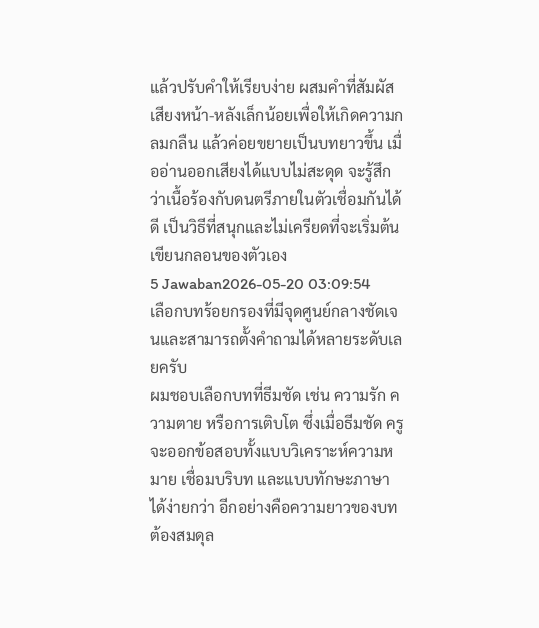แล้วปรับคำให้เรียบง่าย ผสมคำที่สัมผัสเสียงหน้า-หลังเล็กน้อยเพื่อให้เกิดความกลมกลืน แล้วค่อยขยายเป็นบทยาวขึ้น เมื่ออ่านออกเสียงได้แบบไม่สะดุด จะรู้สึกว่าเนื้อร้องกับดนตรีภายในตัวเชื่อมกันได้ดี เป็นวิธีที่สนุกและไม่เครียดที่จะเริ่มต้นเขียนกลอนของตัวเอง
5 Jawaban2026-05-20 03:09:54
เลือกบทร้อยกรองที่มีจุดศูนย์กลางชัดเจนและสามารถตั้งคำถามได้หลายระดับเลยครับ
ผมชอบเลือกบทที่ธีมชัด เช่น ความรัก ความตาย หรือการเติบโต ซึ่งเมื่อธีมชัด ครูจะออกข้อสอบทั้งแบบวิเคราะห์ความหมาย เชื่อมบริบท และแบบทักษะภาษาได้ง่ายกว่า อีกอย่างคือความยาวของบทต้องสมดุล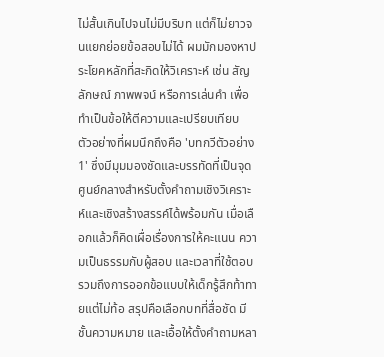ไม่สั้นเกินไปจนไม่มีบริบท แต่ก็ไม่ยาวจนแยกย่อยข้อสอบไม่ได้ ผมมักมองหาประโยคหลักที่สะกิดให้วิเคราะห์ เช่น สัญลักษณ์ ภาพพจน์ หรือการเล่นคำ เพื่อทำเป็นข้อให้ตีความและเปรียบเทียบ
ตัวอย่างที่ผมนึกถึงคือ 'บทกวีตัวอย่าง 1' ซึ่งมีมุมมองชัดและบรรทัดที่เป็นจุดศูนย์กลางสำหรับตั้งคำถามเชิงวิเคราะห์และเชิงสร้างสรรค์ได้พร้อมกัน เมื่อเลือกแล้วก็คิดเผื่อเรื่องการให้คะแนน ความเป็นธรรมกับผู้สอบ และเวลาที่ใช้ตอบ รวมถึงการออกข้อแบบให้เด็กรู้สึกท้าทายแต่ไม่ท้อ สรุปคือเลือกบทที่สื่อชัด มีชั้นความหมาย และเอื้อให้ตั้งคำถามหลา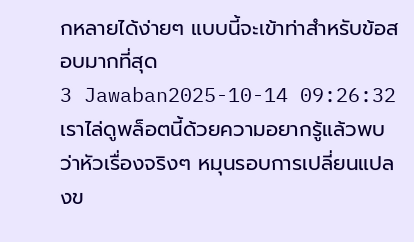กหลายได้ง่ายๆ แบบนี้จะเข้าท่าสำหรับข้อสอบมากที่สุด
3 Jawaban2025-10-14 09:26:32
เราไล่ดูพล็อตนี้ด้วยความอยากรู้แล้วพบว่าหัวเรื่องจริงๆ หมุนรอบการเปลี่ยนแปลงข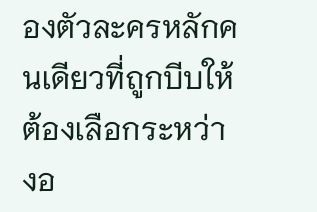องตัวละครหลักคนเดียวที่ถูกบีบให้ต้องเลือกระหว่างอ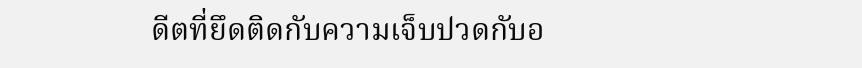ดีตที่ยึดติดกับความเจ็บปวดกับอ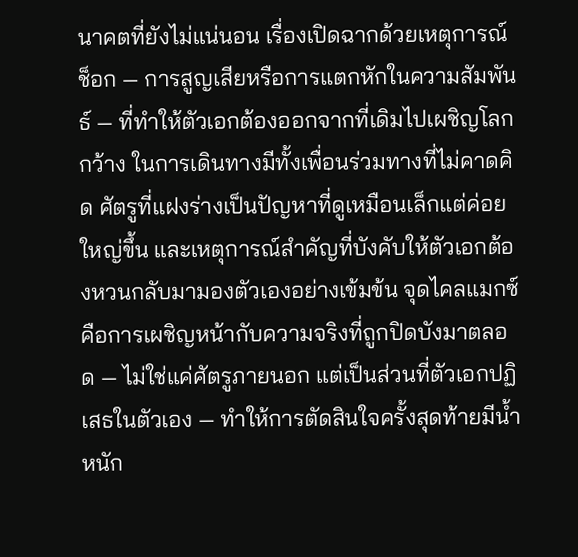นาคตที่ยังไม่แน่นอน เรื่องเปิดฉากด้วยเหตุการณ์ช็อก — การสูญเสียหรือการแตกหักในความสัมพันธ์ — ที่ทำให้ตัวเอกต้องออกจากที่เดิมไปเผชิญโลกกว้าง ในการเดินทางมีทั้งเพื่อนร่วมทางที่ไม่คาดคิด ศัตรูที่แฝงร่างเป็นปัญหาที่ดูเหมือนเล็กแต่ค่อยใหญ่ขึ้น และเหตุการณ์สำคัญที่บังคับให้ตัวเอกต้องหวนกลับมามองตัวเองอย่างเข้มข้น จุดไคลแมกซ์คือการเผชิญหน้ากับความจริงที่ถูกปิดบังมาตลอด — ไม่ใช่แค่ศัตรูภายนอก แต่เป็นส่วนที่ตัวเอกปฏิเสธในตัวเอง — ทำให้การตัดสินใจครั้งสุดท้ายมีน้ำหนัก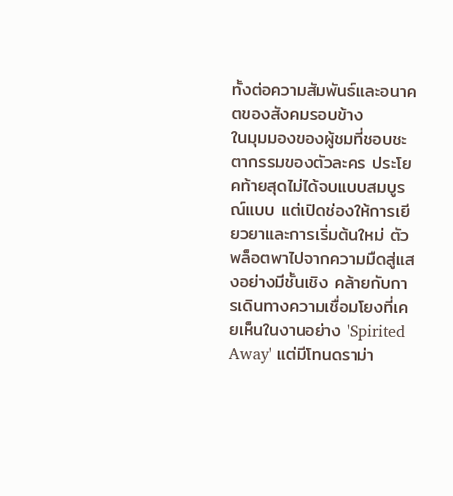ทั้งต่อความสัมพันธ์และอนาคตของสังคมรอบข้าง
ในมุมมองของผู้ชมที่ชอบชะตากรรมของตัวละคร ประโยคท้ายสุดไม่ได้จบแบบสมบูรณ์แบบ แต่เปิดช่องให้การเยียวยาและการเริ่มต้นใหม่ ตัวพล็อตพาไปจากความมืดสู่แสงอย่างมีชั้นเชิง คล้ายกับการเดินทางความเชื่อมโยงที่เคยเห็นในงานอย่าง 'Spirited Away' แต่มีโทนดราม่า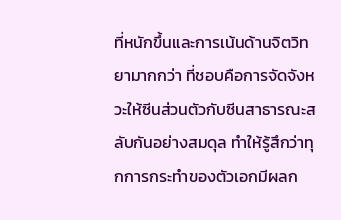ที่หนักขึ้นและการเน้นด้านจิตวิทยามากกว่า ที่ชอบคือการจัดจังหวะให้ซีนส่วนตัวกับซีนสาธารณะสลับกันอย่างสมดุล ทำให้รู้สึกว่าทุกการกระทำของตัวเอกมีผลก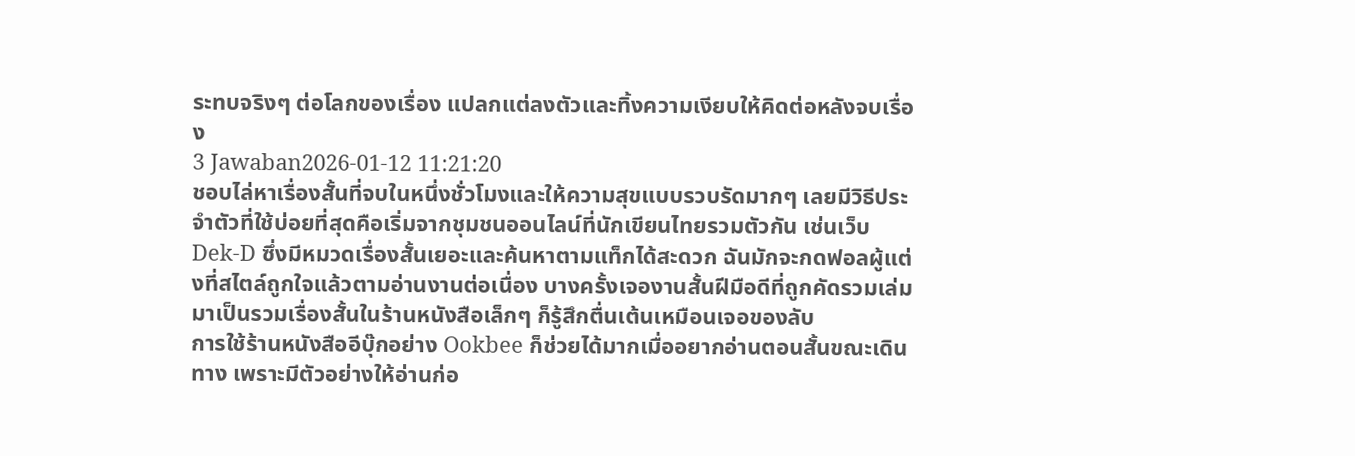ระทบจริงๆ ต่อโลกของเรื่อง แปลกแต่ลงตัวและทิ้งความเงียบให้คิดต่อหลังจบเรื่อง
3 Jawaban2026-01-12 11:21:20
ชอบไล่หาเรื่องสั้นที่จบในหนึ่งชั่วโมงและให้ความสุขแบบรวบรัดมากๆ เลยมีวิธีประจำตัวที่ใช้บ่อยที่สุดคือเริ่มจากชุมชนออนไลน์ที่นักเขียนไทยรวมตัวกัน เช่นเว็บ Dek-D ซึ่งมีหมวดเรื่องสั้นเยอะและค้นหาตามแท็กได้สะดวก ฉันมักจะกดฟอลผู้แต่งที่สไตล์ถูกใจแล้วตามอ่านงานต่อเนื่อง บางครั้งเจองานสั้นฝีมือดีที่ถูกคัดรวมเล่มมาเป็นรวมเรื่องสั้นในร้านหนังสือเล็กๆ ก็รู้สึกตื่นเต้นเหมือนเจอของลับ
การใช้ร้านหนังสืออีบุ๊กอย่าง Ookbee ก็ช่วยได้มากเมื่ออยากอ่านตอนสั้นขณะเดินทาง เพราะมีตัวอย่างให้อ่านก่อ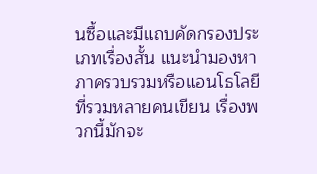นซื้อและมีแถบคัดกรองประเภทเรื่องสั้น แนะนำมองหาภาครวบรวมหรือแอนโธโลยีที่รวมหลายคนเขียน เรื่องพวกนี้มักจะ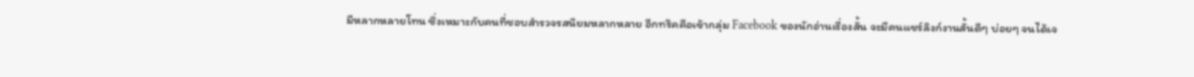มีหลากหลายโทน ซึ่งเหมาะกับคนที่ชอบสำรวจรสนิยมหลากหลาย อีกทริคคือเข้ากลุ่ม Facebook ของนักอ่านเรื่องสั้น จะมีคนแชร์ลิงก์งานสั้นดีๆ บ่อยๆ จนได้เจ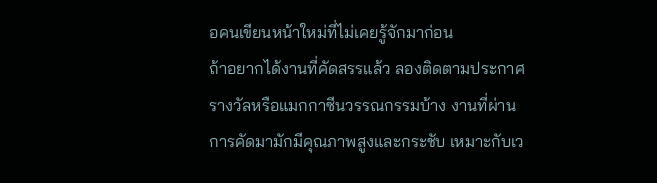อคนเขียนหน้าใหม่ที่ไม่เคยรู้จักมาก่อน
ถ้าอยากได้งานที่คัดสรรแล้ว ลองติดตามประกาศรางวัลหรือแมกกาซีนวรรณกรรมบ้าง งานที่ผ่านการคัดมามักมีคุณภาพสูงและกระชับ เหมาะกับเว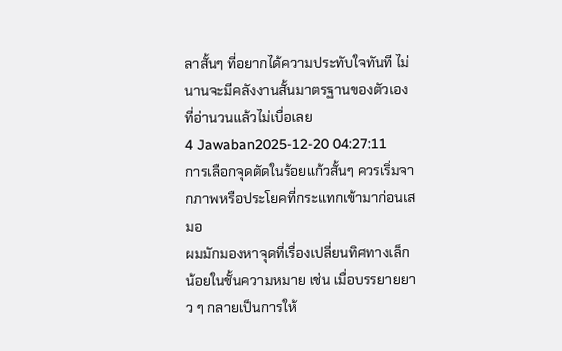ลาสั้นๆ ที่อยากได้ความประทับใจทันที ไม่นานจะมีคลังงานสั้นมาตรฐานของตัวเองที่อ่านวนแล้วไม่เบื่อเลย
4 Jawaban2025-12-20 04:27:11
การเลือกจุดตัดในร้อยแก้วสั้นๆ ควรเริ่มจากภาพหรือประโยคที่กระแทกเข้ามาก่อนเสมอ
ผมมักมองหาจุดที่เรื่องเปลี่ยนทิศทางเล็กน้อยในชั้นความหมาย เช่น เมื่อบรรยายยาว ๆ กลายเป็นการให้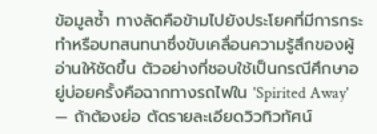ข้อมูลซ้ำ ทางลัดคือข้ามไปยังประโยคที่มีการกระทำหรือบทสนทนาซึ่งขับเคลื่อนความรู้สึกของผู้อ่านให้ชัดขึ้น ตัวอย่างที่ชอบใช้เป็นกรณีศึกษาอยู่บ่อยครั้งคือฉากทางรถไฟใน 'Spirited Away' — ถ้าต้องย่อ ตัดรายละเอียดวิวทิวทัศน์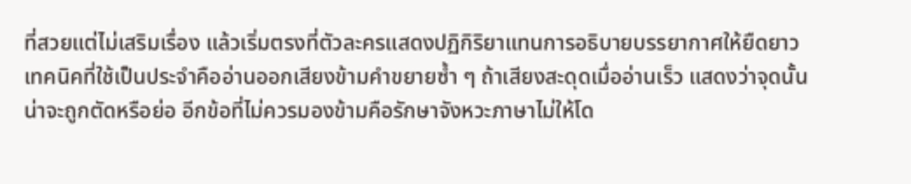ที่สวยแต่ไม่เสริมเรื่อง แล้วเริ่มตรงที่ตัวละครแสดงปฏิกิริยาแทนการอธิบายบรรยากาศให้ยืดยาว
เทคนิคที่ใช้เป็นประจำคืออ่านออกเสียงข้ามคำขยายซ้ำ ๆ ถ้าเสียงสะดุดเมื่ออ่านเร็ว แสดงว่าจุดนั้นน่าจะถูกตัดหรือย่อ อีกข้อที่ไม่ควรมองข้ามคือรักษาจังหวะภาษาไม่ให้โด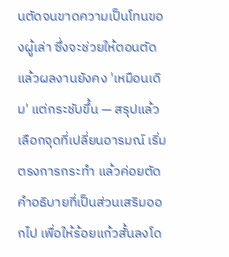นตัดจนขาดความเป็นโทนของผู้เล่า ซึ่งจะช่วยให้ตอนตัดแล้วผลงานยังคง 'เหมือนเดิม' แต่กระชับขึ้น — สรุปแล้วเลือกจุดที่เปลี่ยนอารมณ์ เริ่มตรงการกระทำ แล้วค่อยตัดคำอธิบายที่เป็นส่วนเสริมออกไป เพื่อให้ร้อยแก้วสั้นลงโด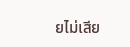ยไม่เสีย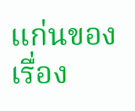แก่นของเรื่อง